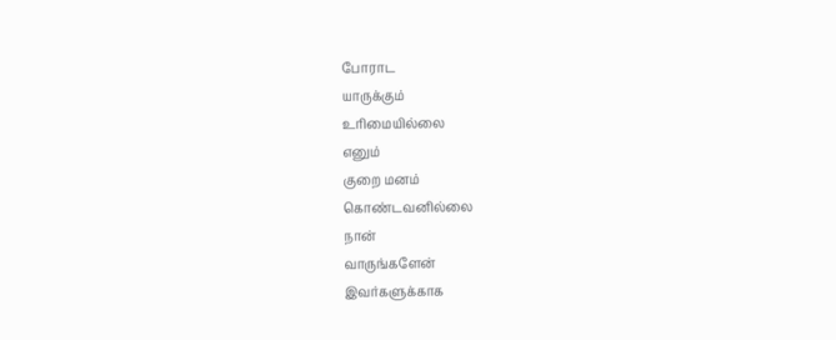போராட
யாருக்கும்
உரிமையில்லை
எனும்
குறை மனம்
கொண்டவனில்லை
நான்
வாருங்களேன்
இவர்களுக்காக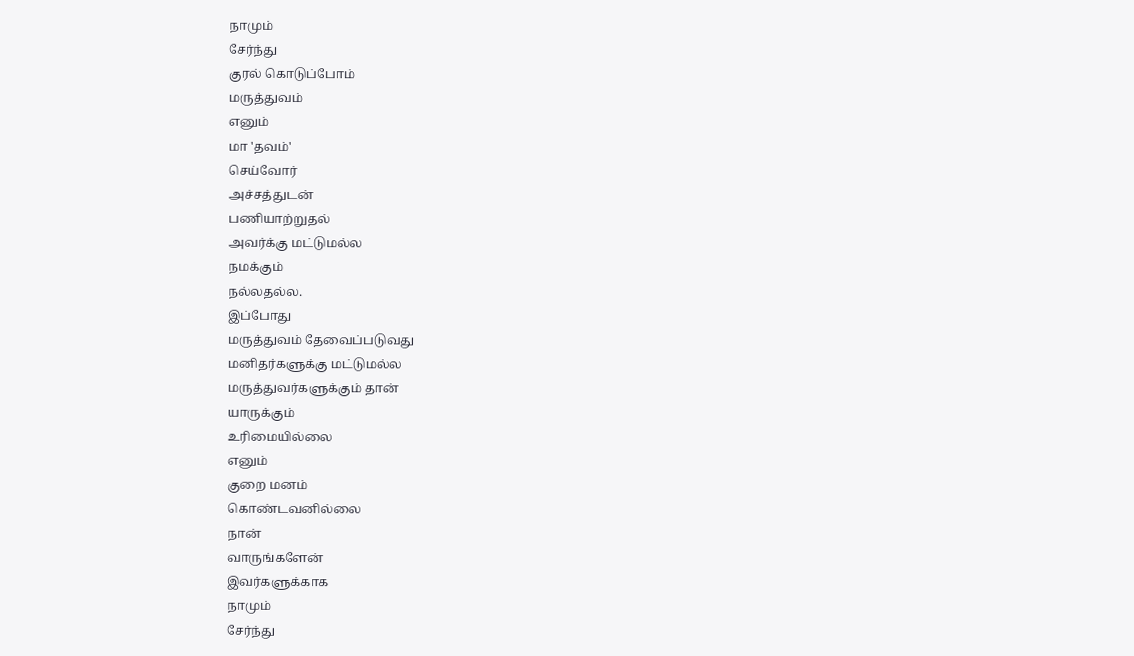நாமும்
சேர்ந்து
குரல் கொடுப்போம்
மருத்துவம்
எனும்
மா 'தவம்'
செய்வோர்
அச்சத்துடன்
பணியாற்றுதல்
அவர்க்கு மட்டுமல்ல
நமக்கும்
நல்லதல்ல.
இப்போது
மருத்துவம் தேவைப்படுவது
மனிதர்களுக்கு மட்டுமல்ல
மருத்துவர்களுக்கும் தான்
யாருக்கும்
உரிமையில்லை
எனும்
குறை மனம்
கொண்டவனில்லை
நான்
வாருங்களேன்
இவர்களுக்காக
நாமும்
சேர்ந்து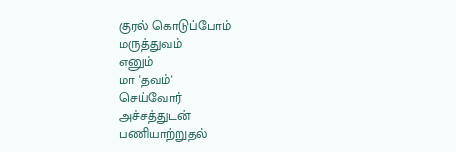குரல் கொடுப்போம்
மருத்துவம்
எனும்
மா 'தவம்'
செய்வோர்
அச்சத்துடன்
பணியாற்றுதல்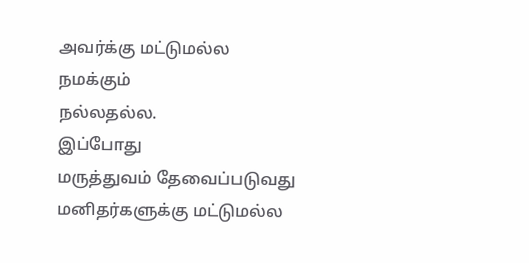அவர்க்கு மட்டுமல்ல
நமக்கும்
நல்லதல்ல.
இப்போது
மருத்துவம் தேவைப்படுவது
மனிதர்களுக்கு மட்டுமல்ல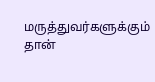மருத்துவர்களுக்கும் தான்